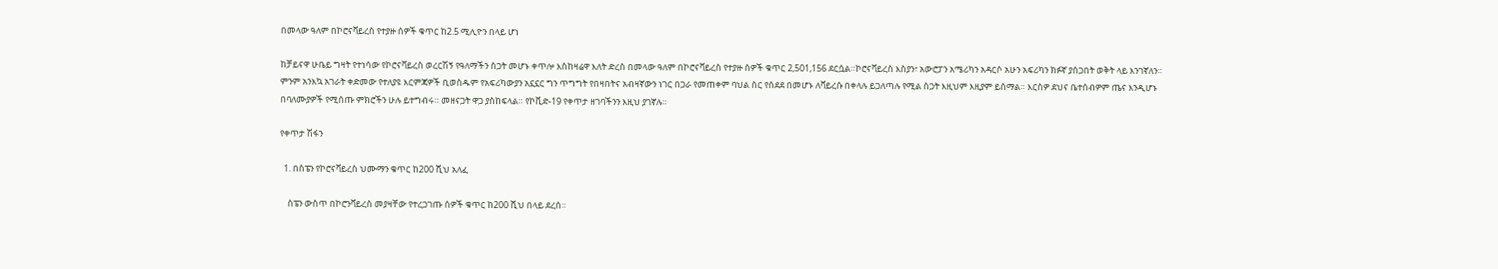በመላው ዓለም በኮሮናቫይረስ የተያዙ ሰዎች ቁጥር ከ2.5 ሚሊዮን በላይ ሆነ

ከቻይናዋ ሁቤይ ግዛት የተነሳው የኮሮናቫይረስ ወረርሽኝ የዓለማችን ስጋት መሆኑ ቀጥሎ እስከዛሬዋ እለት ድረስ በመላው ዓለም በኮሮናቫይረስ የተያዙ ሰዎች ቁጥር 2,501,156 ደርሷል።ኮሮናቫይረስ እስያን፣ አውሮፓን አሜሪካን አዳርሶ አሁን አፍሪካን ክፉኛ ያሰጋበት ወቅት ላይ እንገኛለን። ምንም አንእኳ አገራት ቀድመው የተለያዩ እርምጃዎች ቢወስዱም የአፍሪካውያን አኗኗር ግን ጥግግት የበዛበትና አብዛኛውን ነገር በጋራ የመጠቀም ባህል ስር የሰደደ በመሆኑ ለቫይረሱ በቀላሉ ይጋለጣሉ የሚል ስጋት እዚህም እዚያም ይሰማል። እርስዎ ደህና ቤተሰብዎም ጤና እንዲሆኑ በባለሙያዎች የሚሰጡ ምክሮችን ሁሉ ይተግብሩ። መዘናጋት ዋጋ ያስከፍላል። የኮቪድ-19 የቀጥታ ዘገባችንን እዚህ ያገኛሉ።

የቀጥታ ሽፋን

  1. በስፔን የኮሮናቫይረስ ህሙማን ቁጥር ከ200 ሺህ አለፈ

    ስፔን ውስጥ በኮሮንቫይረስ መያዛቸው የተረጋገጡ ሰዎች ቁጥር ከ200 ሺህ በላይ ደረሰ።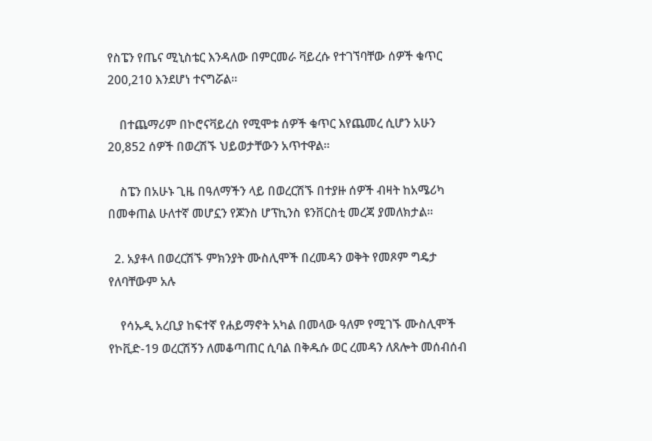የስፔን የጤና ሚኒስቴር እንዳለው በምርመራ ቫይረሱ የተገኘባቸው ሰዎች ቁጥር 200,210 እንደሆነ ተናግሯል።

    በተጨማሪም በኮሮናቫይረስ የሚሞቱ ሰዎች ቁጥር እየጨመረ ሲሆን አሁን 20,852 ሰዎች በወረሽኙ ህይወታቸውን አጥተዋል።

    ስፔን በአሁኑ ጊዜ በዓለማችን ላይ በወረርሽኙ በተያዙ ሰዎች ብዛት ከአሜሪካ በመቀጠል ሁለተኛ መሆኗን የጆንስ ሆፕኪንስ ዩንቨርስቲ መረጃ ያመለክታል።

  2. አያቶላ በወረርሽኙ ምክንያት ሙስሊሞች በረመዳን ወቅት የመጾም ግዴታ የለባቸውም አሉ

    የሳኡዲ አረቢያ ከፍተኛ የሐይማኖት አካል በመላው ዓለም የሚገኙ ሙስሊሞች የኮቪድ-19 ወረርሽኝን ለመቆጣጠር ሲባል በቅዱሱ ወር ረመዳን ለጸሎት መሰብሰብ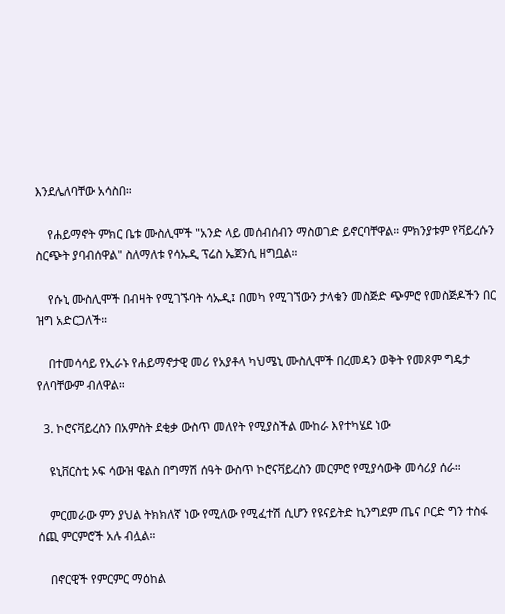እንደሌለባቸው አሳስበ።

    የሐይማኖት ምክር ቤቱ ሙስሊሞች "አንድ ላይ መሰብሰብን ማስወገድ ይኖርባቸዋል። ምክንያቱም የቫይረሱን ስርጭት ያባብሰዋል" ስለማለቱ የሳኡዲ ፕሬስ ኤጀንሲ ዘግቧል።

    የሱኒ ሙስሊሞች በብዛት የሚገኙባት ሳኡዲ፤ በመካ የሚገኘውን ታላቁን መስጅድ ጭምሮ የመስጅዶችን በር ዝግ አድርጋለች።

    በተመሳሳይ የኢራኑ የሐይማኖታዊ መሪ የአያቶላ ካህሜኒ ሙስሊሞች በረመዳን ወቅት የመጾም ግዴታ የለባቸውም ብለዋል።

  3. ኮሮናቫይረስን በአምስት ደቂቃ ውስጥ መለየት የሚያስችል ሙከራ እየተካሄደ ነው

    ዩኒቨርስቲ ኦፍ ሳውዝ ዌልስ በግማሽ ሰዓት ውስጥ ኮሮናቫይረስን መርምሮ የሚያሳውቅ መሳሪያ ሰራ።

    ምርመራው ምን ያህል ትክክለኛ ነው የሚለው የሚፈተሽ ሲሆን የዩናይትድ ኪንግደም ጤና ቦርድ ግን ተስፋ ሰጪ ምርምሮች አሉ ብሏል።

    በኖርዊች የምርምር ማዕከል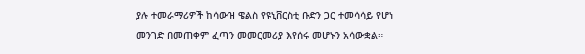ያሉ ተመራማሪዎች ከሳውዝ ዌልስ የዩኒቨርስቲ ቡድን ጋር ተመሳሳይ የሆነ መንገድ በመጠቀም ፈጣን መመርመሪያ እየሰሩ መሆኑን አሳውቋል።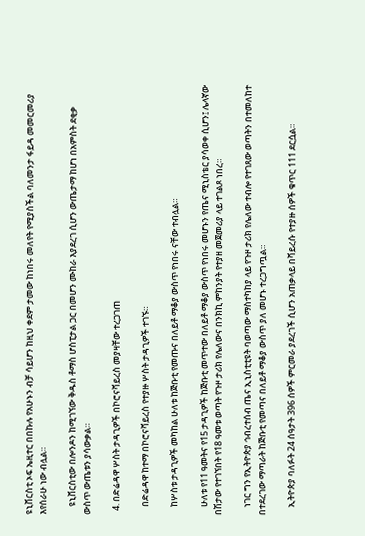ዩኒቨርስቲ ኦፍ ኤዚተር በበኩሉ የአሁኑን ብቻ ሳይሆን ከዚህ ቀደም ታመው ከነበሩ መለየት የሚያስችል ባለመንታ ፋይዳ መመርመሪያ እየሰራሁ ነው ብሏል።

    ዩኒቨርስቲው በሎንዶን ከሚገኘው ቅዱስ ቶማስ ሆስፒታል ጋር በመሆን ሙከራ እያደረገ ሲሆን ውጤታማ ከሆነ በአምስት ደቂቃ ውስጥ ውጤቱን ያሳውቃል።

  4. በድሬዳዋ ሦስት ታዳጊዎች በኮሮናቫይረስ መያዛቸው ተረጋገጠ

    በድሬዳዋ ከተማ በኮሮናቫይረስ የተያዙ ሦስት ታዳጊዎች ተገኙ።

    ከሦስቱ ታዳጊዎች መካከል ሁለቱ ከጅቡቲ የመጡና በለይቶ ማቆያ ውስጥ የነበሩ ናቸው ተብሏል።

    ሁለቱ የ11 ዓመትና የ15 ታዳጊዎች ከጅቡቲ መጥተው በለይቶ ማቆያ ውስጥ የነበሩ መሆኑን የጤና ሚኒስቴር ያሳወቀ ሲሆን፤ ሌላኛው በሽታው የተገኘበት የ18 ዓመቱ ወጣት የጉዞ ታሪክ የሌለውና በንክኪ ምከንያት የተያዘ መጀመሪያ ላይ ተገልጾ ነበረ።

    ነገር ግን የኢትዮጵያ ኅብረተሰብ ጤና ኢኒስቲቲዩት ባወጣው ማስተካከያ ላይ የጉዞ ታሪክ የሌለው ተብሎ የተገጸው ወጣትን በተመለከተ በተደረገው ማጣራት ከጅቡቲ የመጣና በለይቶ ማቆያ ውስጥ ያለ መሆኑ ተረጋግጧል።

    ኢትዮጵያ ባለፉት 24 ሰዓታት 396 ሰዎች ምርመራ ያደረገች ሲሆን አጠቃላይ በቫይረሱ የተያዙ ሰዎች ቁጥር 111 ደርሷል።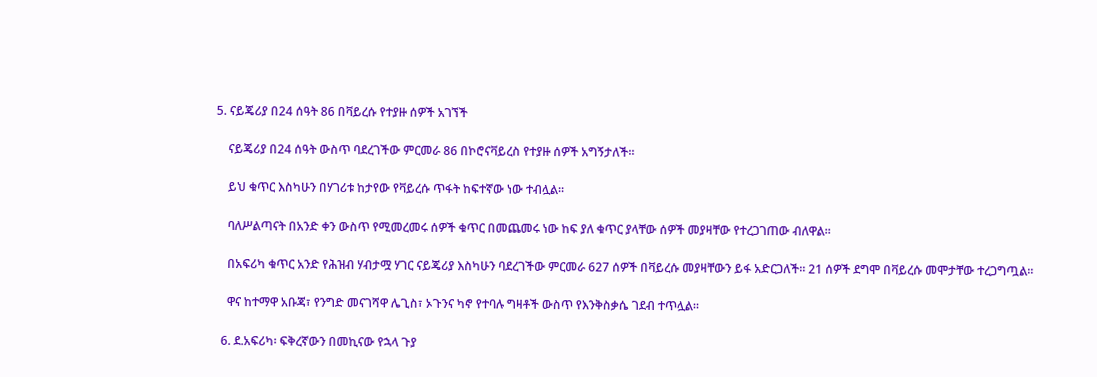5. ናይጄሪያ በ24 ሰዓት 86 በቫይረሱ የተያዙ ሰዎች አገኘች

    ናይጄሪያ በ24 ሰዓት ውስጥ ባደረገችው ምርመራ 86 በኮሮናቫይረስ የተያዙ ሰዎች አግኝታለች።

    ይህ ቁጥር እስካሁን በሃገሪቱ ከታየው የቫይረሱ ጥፋት ከፍተኛው ነው ተብሏል።

    ባለሥልጣናት በአንድ ቀን ውስጥ የሚመረመሩ ሰዎች ቁጥር በመጨመሩ ነው ከፍ ያለ ቁጥር ያላቸው ሰዎች መያዛቸው የተረጋገጠው ብለዋል።

    በአፍሪካ ቁጥር አንድ የሕዝብ ሃብታሟ ሃገር ናይጄሪያ እስካሁን ባደረገችው ምርመራ 627 ሰዎች በቫይረሱ መያዛቸውን ይፋ አድርጋለች። 21 ሰዎች ደግሞ በቫይረሱ መሞታቸው ተረጋግጧል።

    ዋና ከተማዋ አቡጃ፣ የንግድ መናገሻዋ ሌጊስ፣ ኦጉንና ካኖ የተባሉ ግዛቶች ውስጥ የእንቅስቃሴ ገደብ ተጥሏል።

  6. ደ.አፍሪካ፡ ፍቅረኛውን በመኪናው የኋላ ጉያ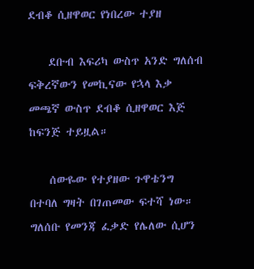ደብቆ ሲዘዋወር የነበረው ተያዘ

    ደቡብ እፍሪካ ውስጥ አንድ ግለሰብ ፍቅረኛውን የመኪናው የኋላ እቃ መጫኛ ውስጥ ደብቆ ሲዘዋወር እጅ ከፍንጅ ተይዟል።

    ሰውዬው የተያዘው ጉዋቴንግ በተባለ ግዛት በገጠመው ፍተሻ ነው። ግለሰቡ የመንጃ ፈቃድ የሌለው ሲሆን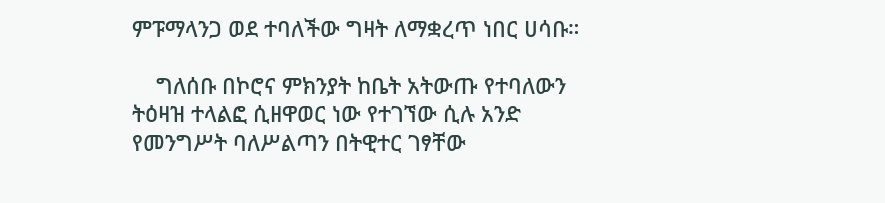ምፑማላንጋ ወደ ተባለችው ግዛት ለማቋረጥ ነበር ሀሳቡ።

    ግለሰቡ በኮሮና ምክንያት ከቤት አትውጡ የተባለውን ትዕዛዝ ተላልፎ ሲዘዋወር ነው የተገኘው ሲሉ አንድ የመንግሥት ባለሥልጣን በትዊተር ገፃቸው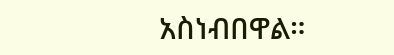አስነብበዋል።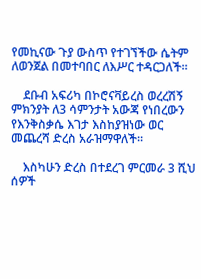የመኪናው ጉያ ውስጥ የተገኘችው ሴትም ለወንጀል በመተባበር ለእሥር ተዳርጋለች።

    ደቡብ አፍሪካ በኮሮናቫይረስ ወረረሽኝ ምክንያት ለ3 ሳምንታት አውጃ የነበረውን የእንቅስቃሴ እገታ እስከያዝነው ወር መጨረሻ ድረስ አራዝማዋለች።

    እስካሁን ድረስ በተደረገ ምርመራ 3 ሺህ ሰዎች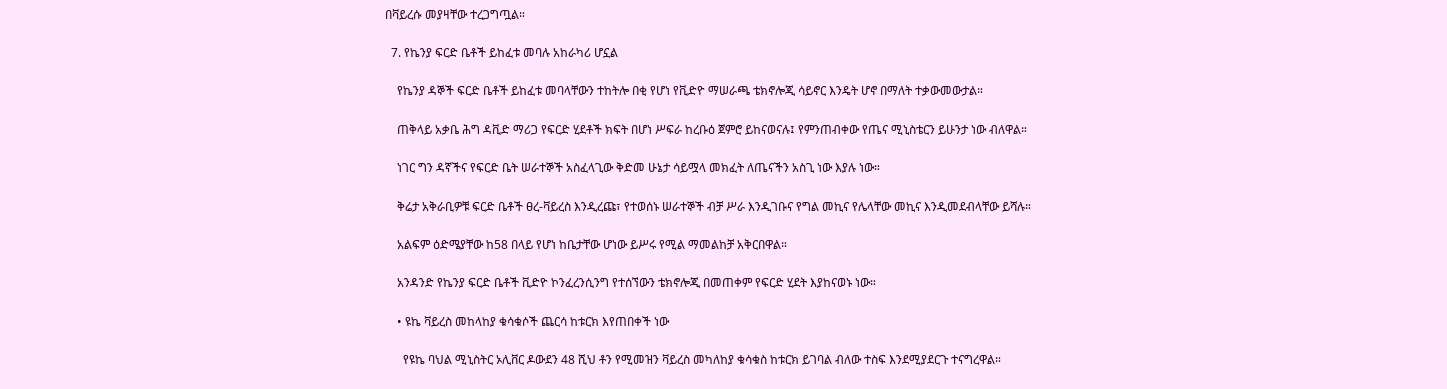በቫይረሱ መያዛቸው ተረጋግጧል።

  7. የኬንያ ፍርድ ቤቶች ይከፈቱ መባሉ አከራካሪ ሆኗል

    የኬንያ ዳኞች ፍርድ ቤቶች ይከፈቱ መባላቸውን ተከትሎ በቂ የሆነ የቪድዮ ማሠራጫ ቴክኖሎጂ ሳይኖር እንዴት ሆኖ በማለት ተቃውመውታል።

    ጠቅላይ አቃቤ ሕግ ዳቪድ ማሪጋ የፍርድ ሂደቶች ክፍት በሆነ ሥፍራ ከረቡዕ ጀምሮ ይከናወናሉ፤ የምንጠብቀው የጤና ሚኒስቴርን ይሁንታ ነው ብለዋል።

    ነገር ግን ዳኛችና የፍርድ ቤት ሠራተኞች አስፈላጊው ቅድመ ሁኔታ ሳይሟላ መክፈት ለጤናችን አስጊ ነው እያሉ ነው።

    ቅሬታ አቅራቢዎቹ ፍርድ ቤቶች ፀረ-ቫይረስ እንዲረጩ፣ የተወሰኑ ሠራተኞች ብቻ ሥራ እንዲገቡና የግል መኪና የሌላቸው መኪና እንዲመደብላቸው ይሻሉ።

    አልፍም ዕድሜያቸው ከ58 በላይ የሆነ ከቤታቸው ሆነው ይሥሩ የሚል ማመልከቻ አቅርበዋል።

    አንዳንድ የኬንያ ፍርድ ቤቶች ቪድዮ ኮንፈረንሲንግ የተሰኘውን ቴክኖሎጂ በመጠቀም የፍርድ ሂደት እያከናወኑ ነው።

    • ዩኬ ቫይረስ መከላከያ ቁሳቁሶች ጨርሳ ከቱርክ እየጠበቀች ነው

      የዩኬ ባህል ሚኒስትር ኦሊቨር ዶውደን 48 ሺህ ቶን የሚመዝን ቫይረስ መካለከያ ቁሳቁስ ከቱርክ ይገባል ብለው ተስፍ እንደሚያደርጉ ተናግረዋል።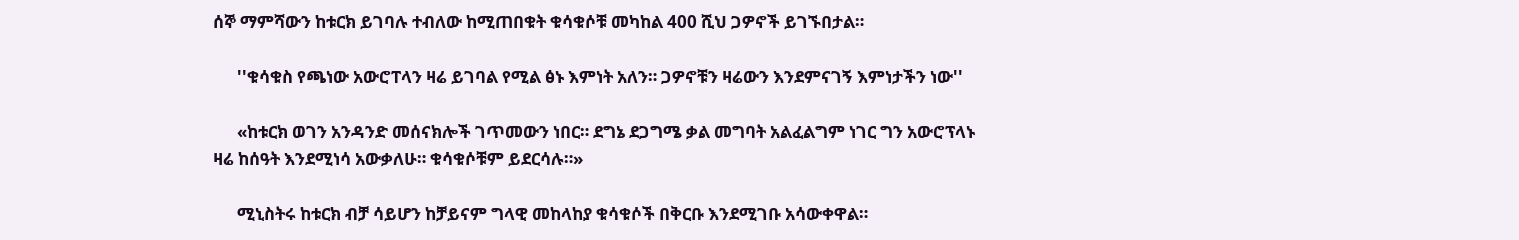ሰኞ ማምሻውን ከቱርክ ይገባሉ ተብለው ከሚጠበቁት ቁሳቁሶቹ መካከል 400 ሺህ ጋዎኖች ይገኙበታል።

      ''ቁሳቁስ የጫነው አውሮፐላን ዛሬ ይገባል የሚል ፅኑ እምነት አለን። ጋዎኖቹን ዛሬውን እንደምናገኝ እምነታችን ነው''

      «ከቱርክ ወገን አንዳንድ መሰናክሎች ገጥመውን ነበር። ደግኔ ደጋግሜ ቃል መግባት አልፈልግም ነገር ግን አውሮፕላኑ ዛሬ ከሰዓት እንደሚነሳ አውቃለሁ። ቁሳቁሶቹም ይደርሳሉ።»

      ሚኒስትሩ ከቱርክ ብቻ ሳይሆን ከቻይናም ግላዊ መከላከያ ቁሳቁሶች በቅርቡ እንደሚገቡ አሳውቀዋል።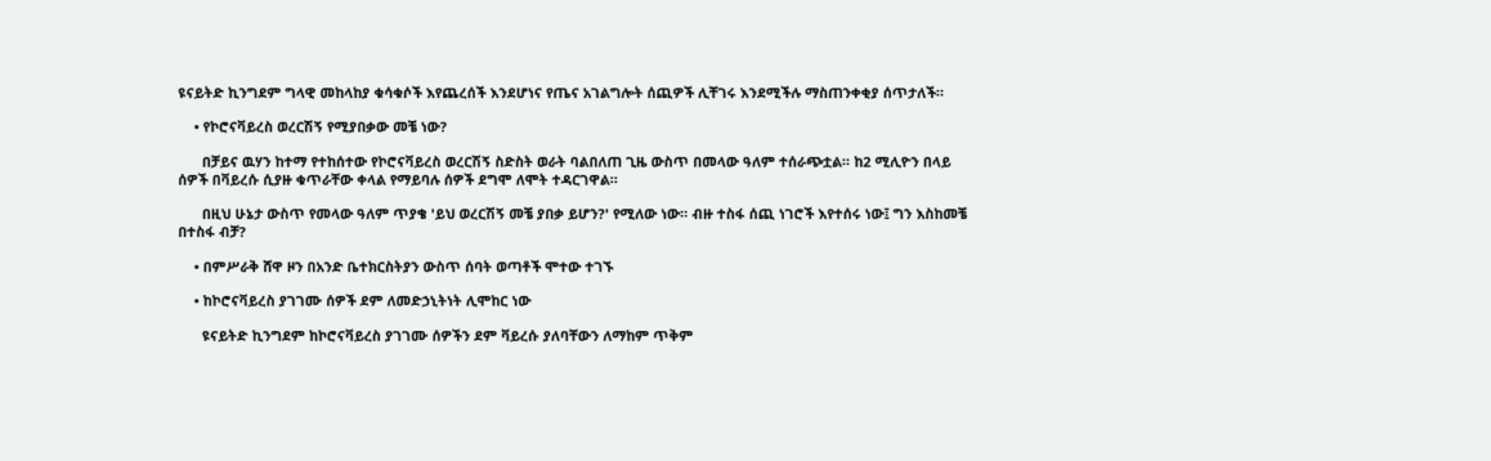ዩናይትድ ኪንግደም ግላዊ መከላከያ ቁሳቁሶች እየጨረሰች እንደሆነና የጤና አገልግሎት ሰጪዎች ሊቸገሩ እንደሚችሉ ማስጠንቀቂያ ሰጥታለች።

    • የኮሮናቫይረስ ወረርሽኝ የሚያበቃው መቼ ነው?

      በቻይና ዉሃን ከተማ የተከሰተው የኮሮናቫይረስ ወረርሽኝ ስድስት ወራት ባልበለጠ ጊዜ ውስጥ በመላው ዓለም ተሰራጭቷል። ከ2 ሚሊዮን በላይ ሰዎች በቫይረሱ ሲያዙ ቁጥራቸው ቀላል የማይባሉ ሰዎች ደግሞ ለሞት ተዳርገዋል።

      በዚህ ሁኔታ ውስጥ የመላው ዓለም ጥያቄ 'ይህ ወረርሽኝ መቼ ያበቃ ይሆን?' የሚለው ነው። ብዙ ተስፋ ሰጪ ነገሮች እየተሰሩ ነው፤ ግን እስከመቼ በተስፋ ብቻ?

    • በምሥራቅ ሸዋ ዞን በአንድ ቤተክርስትያን ውስጥ ሰባት ወጣቶች ሞተው ተገኙ

    • ከኮሮናቫይረስ ያገገሙ ሰዎች ደም ለመድኃኒትነት ሊሞከር ነው

      ዩናይትድ ኪንግደም ከኮሮናቫይረስ ያገገሙ ሰዎችን ደም ቫይረሱ ያለባቸውን ለማከም ጥቅም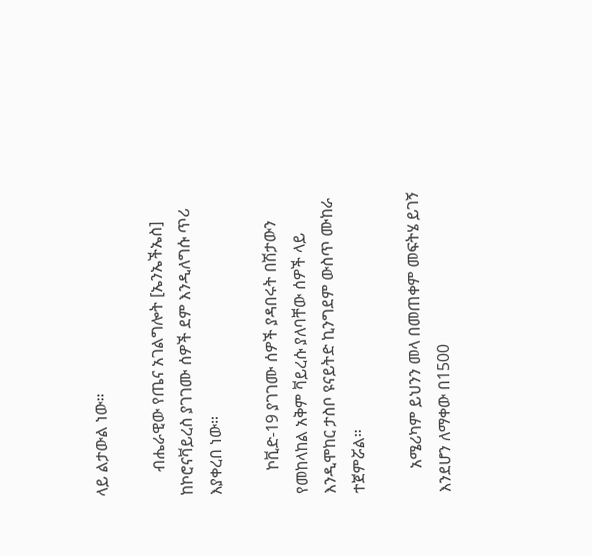ላይ ልታውል ነው።

      ብሔራዊው የጤና አገልግሎት [ኤንኤችኤስ] ከኮሮናቫይረስ ያገገሙ ሰዎች ደም እንዲለግሱ ጥሪ እያቀረበ ነው።

      ኮቪድ-19 ያገገሙ ሰዎች ያዳበሩት በሽታውን የመከላከል አቅም ቫይረሱ ያለባቸው ሰዎች ላይ እንዲሞከር ታስቦ ዩናይትድ ኪንግደም ውስጥ ሙከራ ተጀምሯል።

      አሜሪካም ይህንን መላ በመጠቀም መፍትሄ ይገኝ እንደሆን ለማቀው በ1500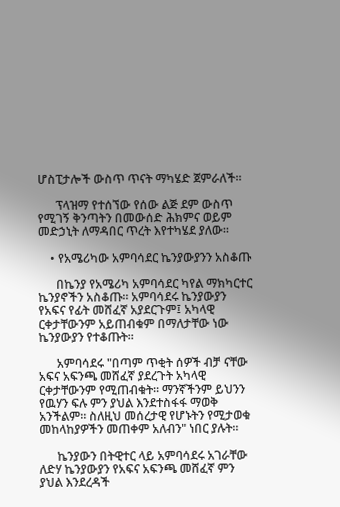ሆስፒታሎች ውስጥ ጥናት ማካሄድ ጀምራለች።

      ፕላዝማ የተሰኘው የሰው ልጅ ደም ውስጥ የሚገኝ ቅንጣትን በመውሰድ ሕክምና ወይም መድኃኒት ለማዳበር ጥረት እየተካሄደ ያለው።

    • የአሜሪካው አምባሳደር ኬንያውያንን አስቆጡ

      በኬንያ የአሜሪካ አምባሳደር ካየል ማክካርተር ኬንያኖችን አስቆጡ። አምባሳደሩ ኬንያውያን የአፍና የፊት መሸፈኛ አያደርጉም፤ አካላዊ ርቀታቸውንም አይጠብቁም በማለታቸው ነው ኬንያውያን የተቆጡት።

      አምባሳደሩ "በጣም ጥቂት ሰዎች ብቻ ናቸው አፍና አፍንጫ መሸፈኛ ያደረጉት አካላዊ ርቀታቸውንም የሚጠብቁት። ማንኛችንም ይህንን የዉሃን ፍሉ ምን ያህል እንደተስፋፋ ማወቅ አንችልም። ስለዚህ መሰረታዊ የሆኑትን የሚታወቁ መከላከያዎችን መጠቀም አለብን" ነበር ያሉት።

      ኬንያውን በትዊተር ላይ አምባሳደሩ አገራቸው ለድሃ ኬንያውያን የአፍና አፍንጫ መሸፈኛ ምን ያህል እንደረዳች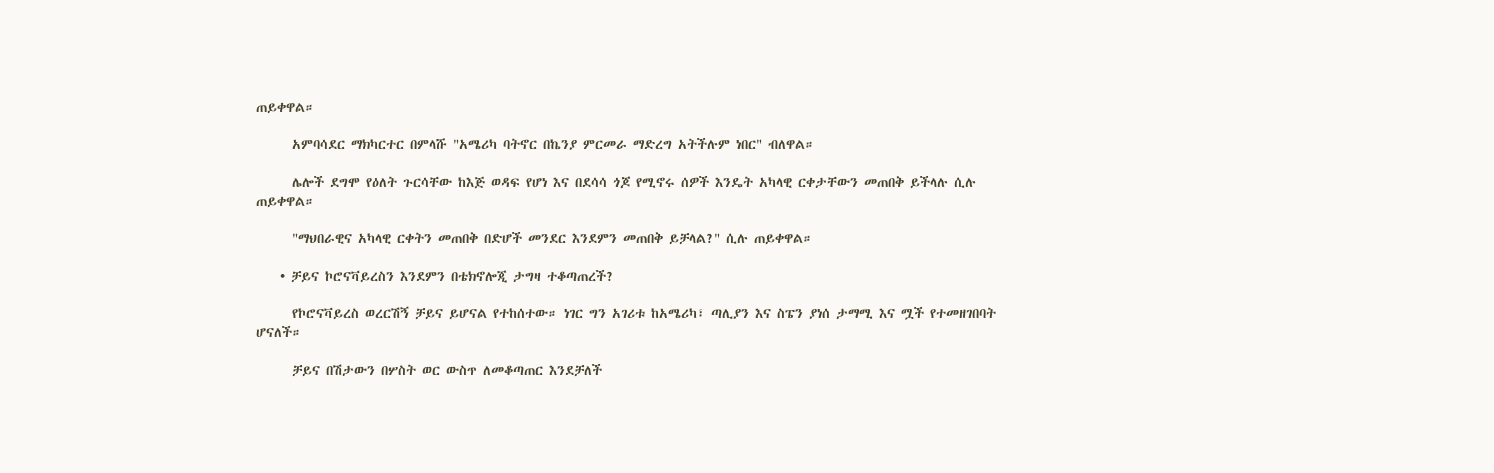ጠይቀዋል።

      አምባሳደር ማክካርተር በምላሹ "አሜሪካ ባትኖር በኬንያ ምርመራ ማድረግ አትችሉም ነበር" ብለዋል።

      ሌሎች ደግሞ የዕለት ጉርሳቸው ከእጅ ወዳፍ የሆነ እና በደሳሳ ጎጆ የሚኖሩ ሰዎች እንዴት አካላዊ ርቀታቸውን መጠበቅ ይችላሉ ሲሉ ጠይቀዋል።

      "ማህበራዊና አካላዊ ርቀትን መጠበቅ በድሆች መንደር እንደምን መጠበቅ ይቻላል?" ሲሉ ጠይቀዋል።

    • ቻይና ኮሮናቫይረስን እንደምን በቴክኖሎጂ ታግዛ ተቆጣጠረች?

      የኮሮናቫይረስ ወረርሽኝ ቻይና ይሆናል የተከሰተው። ነገር ግን አገሪቱ ከአሜሪካ፣ ጣሊያን እና ስፔን ያነሰ ታማሚ እና ሟች የተመዘገበባት ሆናለች።

      ቻይና በሽታውን በሦስት ወር ውስጥ ለመቆጣጠር እንደቻለች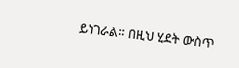ይነገራል። በዚህ ሂደት ውስጥ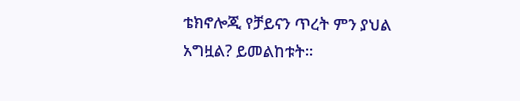ቴክኖሎጂ የቻይናን ጥረት ምን ያህል አግዟል? ይመልከቱት።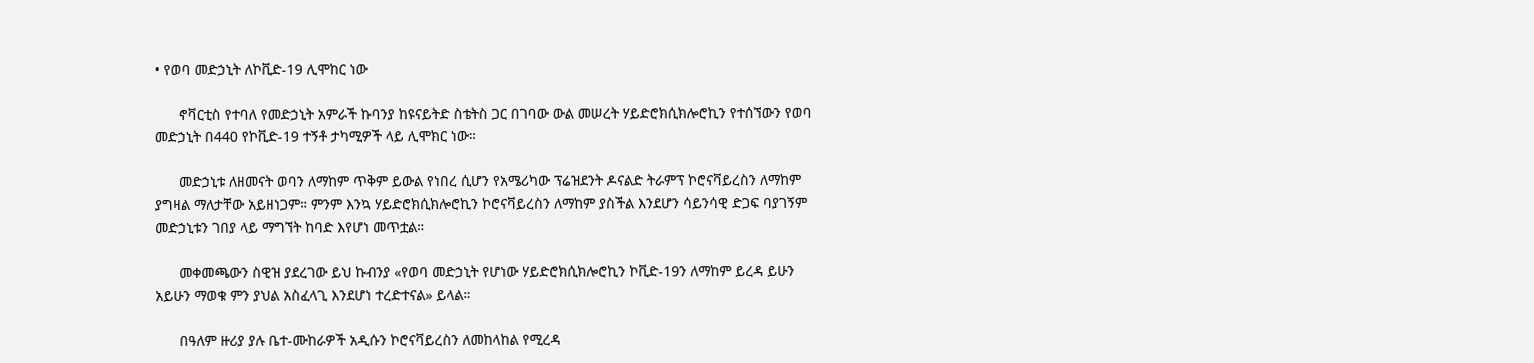• የወባ መድኃኒት ለኮቪድ-19 ሊሞከር ነው

      ኖቫርቲስ የተባለ የመድኃኒት አምራች ኩባንያ ከዩናይትድ ስቴትስ ጋር በገባው ውል መሠረት ሃይድሮክሲክሎሮኪን የተሰኘውን የወባ መድኃኒት በ440 የኮቪድ-19 ተኝቶ ታካሚዎች ላይ ሊሞክር ነው።

      መድኃኒቱ ለዘመናት ወባን ለማከም ጥቅም ይውል የነበረ ሲሆን የአሜሪካው ፕሬዝደንት ዶናልድ ትራምፕ ኮሮናቫይረስን ለማከም ያግዛል ማለታቸው አይዘነጋም። ምንም እንኳ ሃይድሮክሲክሎሮኪን ኮሮናቫይረስን ለማከም ያስችል እንደሆን ሳይንሳዊ ድጋፍ ባያገኝም መድኃኒቱን ገበያ ላይ ማግኘት ከባድ እየሆነ መጥቷል።

      መቀመጫውን ስዊዝ ያደረገው ይህ ኩብንያ «የወባ መድኃኒት የሆነው ሃይድሮክሲክሎሮኪን ኮቪድ-19ን ለማከም ይረዳ ይሁን አይሁን ማወቁ ምን ያህል አስፈላጊ እንደሆነ ተረድተናል» ይላል።

      በዓለም ዙሪያ ያሉ ቤተ-ሙከራዎች አዲሱን ኮሮናቫይረስን ለመከላከል የሚረዳ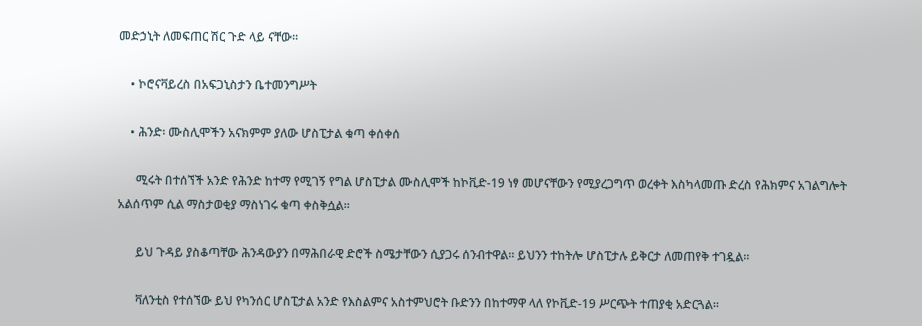መድኃኒት ለመፍጠር ሽር ጉድ ላይ ናቸው።

    • ኮሮናቫይረስ በአፍጋኒስታን ቤተመንግሥት

    • ሕንድ፡ ሙስሊሞችን አናክምም ያለው ሆስፒታል ቁጣ ቀሰቀሰ

      ሚሩት በተሰኘች አንድ የሕንድ ከተማ የሚገኝ የግል ሆስፒታል ሙስሊሞች ከኮቪድ-19 ነፃ መሆናቸውን የሚያረጋግጥ ወረቀት እስካላመጡ ድረስ የሕክምና አገልግሎት አልሰጥም ሲል ማስታወቂያ ማስነገሩ ቁጣ ቀስቅሷል።

      ይህ ጉዳይ ያስቆጣቸው ሕንዳውያን በማሕበራዊ ድሮች ስሜታቸውን ሲያጋሩ ሰንብተዋል። ይህንን ተከትሎ ሆስፒታሉ ይቅርታ ለመጠየቅ ተገዷል።

      ቫለንቲስ የተሰኘው ይህ የካንሰር ሆስፒታል አንድ የእስልምና አስተምህሮት ቡድንን በከተማዋ ላለ የኮቪድ-19 ሥርጭት ተጠያቂ አድርጓል።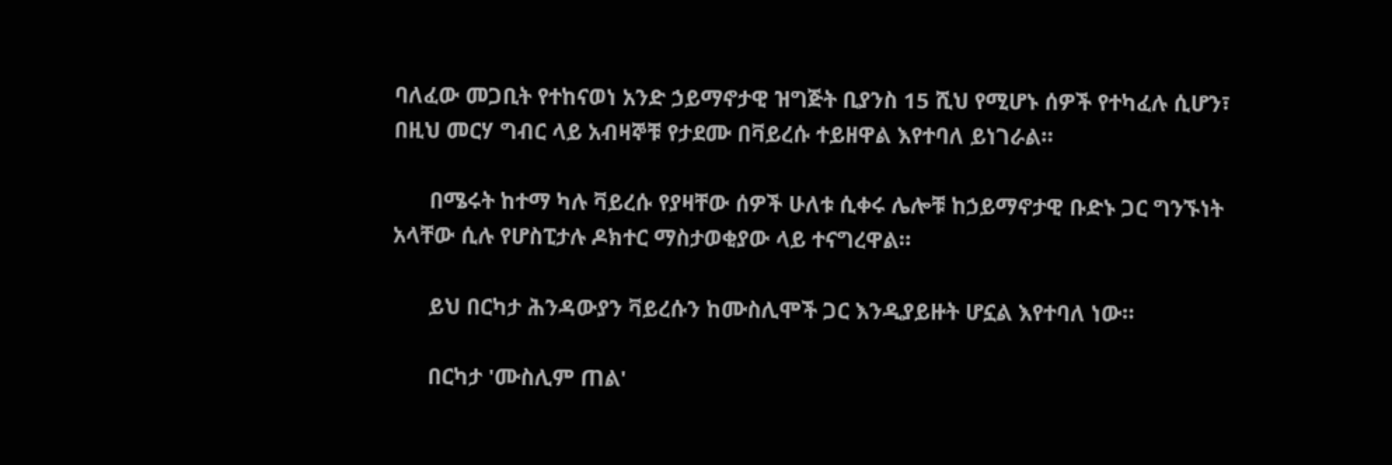ባለፈው መጋቢት የተከናወነ አንድ ኃይማኖታዊ ዝግጅት ቢያንስ 15 ሺህ የሚሆኑ ሰዎች የተካፈሉ ሲሆን፣ በዚህ መርሃ ግብር ላይ አብዛኞቹ የታደሙ በቫይረሱ ተይዘዋል እየተባለ ይነገራል።

      በሜሩት ከተማ ካሉ ቫይረሱ የያዛቸው ሰዎች ሁለቱ ሲቀሩ ሌሎቹ ከኃይማኖታዊ ቡድኑ ጋር ግንኙነት አላቸው ሲሉ የሆስፒታሉ ዶክተር ማስታወቂያው ላይ ተናግረዋል።

      ይህ በርካታ ሕንዳውያን ቫይረሱን ከሙስሊሞች ጋር እንዲያይዙት ሆኗል እየተባለ ነው።

      በርካታ 'ሙስሊም ጠል'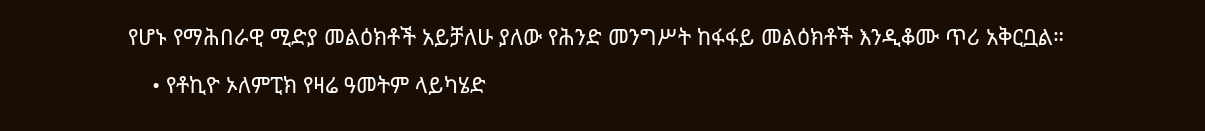የሆኑ የማሕበራዊ ሚድያ መልዕክቶች አይቻለሁ ያለው የሕንድ መንግሥት ከፋፋይ መልዕክቶች እንዲቆሙ ጥሪ አቅርቧል።

    • የቶኪዮ ኦለምፒክ የዛሬ ዓመትም ላይካሄድ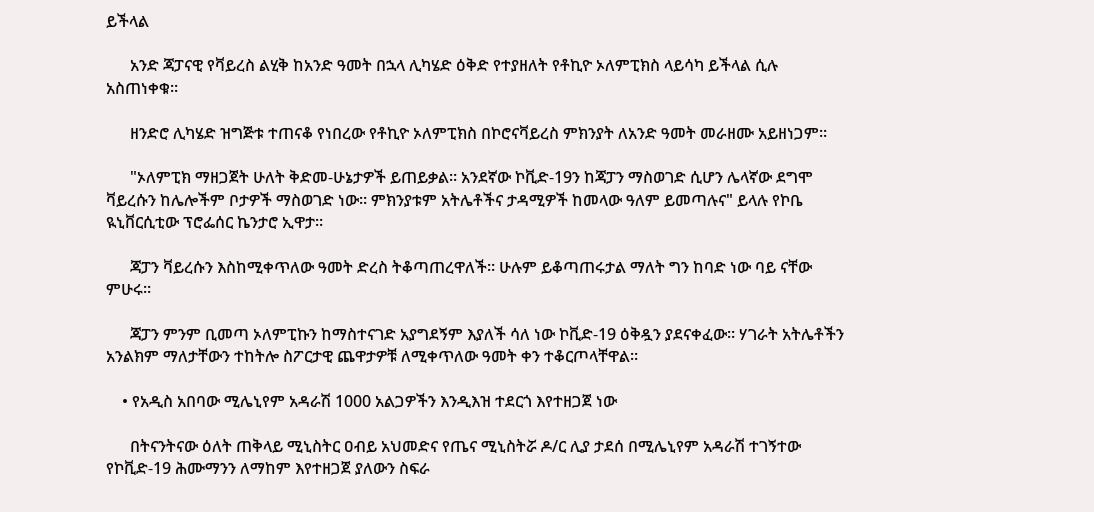ይችላል

      አንድ ጃፓናዊ የቫይረስ ልሂቅ ከአንድ ዓመት በኋላ ሊካሄድ ዕቅድ የተያዘለት የቶኪዮ ኦለምፒክስ ላይሳካ ይችላል ሲሉ አስጠነቀቁ።

      ዘንድሮ ሊካሄድ ዝግጅቱ ተጠናቆ የነበረው የቶኪዮ ኦለምፒክስ በኮሮናቫይረስ ምክንያት ለአንድ ዓመት መራዘሙ አይዘነጋም።

      "ኦለምፒክ ማዘጋጀት ሁለት ቅድመ-ሁኔታዎች ይጠይቃል። አንደኛው ኮቪድ-19ን ከጃፓን ማስወገድ ሲሆን ሌላኛው ደግሞ ቫይረሱን ከሌሎችም ቦታዎች ማስወገድ ነው። ምክንያቱም አትሌቶችና ታዳሚዎች ከመላው ዓለም ይመጣሉና" ይላሉ የኮቤ ዪኒቨርሲቲው ፕሮፌሰር ኬንታሮ ኢዋታ።

      ጃፓን ቫይረሱን እስከሚቀጥለው ዓመት ድረስ ትቆጣጠረዋለች። ሁሉም ይቆጣጠሩታል ማለት ግን ከባድ ነው ባይ ናቸው ምሁሩ።

      ጃፓን ምንም ቢመጣ ኦለምፒኩን ከማስተናገድ አያግደኝም እያለች ሳለ ነው ኮቪድ-19 ዕቅዷን ያደናቀፈው። ሃገራት አትሌቶችን አንልክም ማለታቸውን ተከትሎ ስፖርታዊ ጨዋታዎቹ ለሚቀጥለው ዓመት ቀን ተቆርጦላቸዋል።

    • የአዲስ አበባው ሚሌኒየም አዳራሽ 1000 አልጋዎችን እንዲእዝ ተደርጎ እየተዘጋጀ ነው

      በትናንትናው ዕለት ጠቅላይ ሚኒስትር ዐብይ አህመድና የጤና ሚኒስትሯ ዶ/ር ሊያ ታደሰ በሚሌኒየም አዳራሽ ተገኝተው የኮቪድ-19 ሕሙማንን ለማከም እየተዘጋጀ ያለውን ስፍራ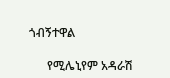ጎብኝተዋል

      የሚሌኒየም አዳራሽ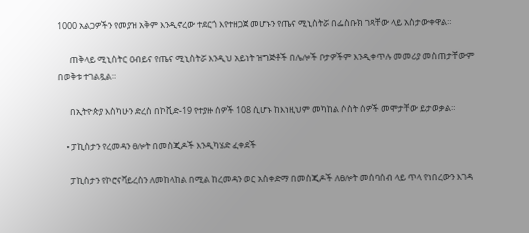1000 አልጋዎችን የመያዝ አቅም እንዲኖረው ተደርጎ እየተዘጋጀ መሆኑን የጤና ሚኒስትሯ በፌስቡክ ገጻቸው ላይ አስታውቀዋል።

      ጠቅላይ ሚኒስትር ዐብይና የጤና ሚኒስትሯ እንዲህ አይነት ዝግጅቶች በሌሎች ቦታዎችም እንዲቀጥሉ መመሪያ መስጠታቸውም በወቅቱ ተገልጿል።

      በኢትዮጵያ እስካሁን ድረስ በኮቪድ-19 የተያዙ ሰዎች 108 ሲሆኑ ከእነዚህም መካከል ሶስት ሰዎች መሞታቸው ይታወቃል።

    • ፓኪስታን የረመዳን ፀሎት በመስጂዶች እንዲካሄድ ፈቀደች

      ፓኪስታን የኮሮናቫይረስን ለመከላከል በሚል ከረመዳን ወር አስቀድማ በመስጂዶች ለፀሎት መሰባሰብ ላይ ጥላ የነበረውን እገዳ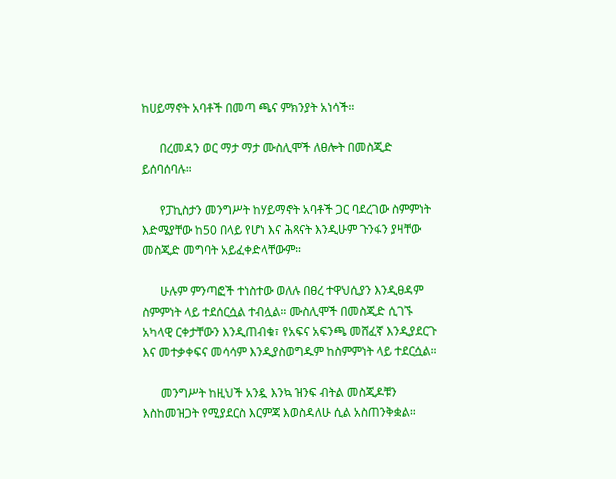ከሀይማኖት አባቶች በመጣ ጫና ምክንያት አነሳች።

      በረመዳን ወር ማታ ማታ ሙስሊሞች ለፀሎት በመስጂድ ይሰባሰባሉ።

      የፓኪስታን መንግሥት ከሃይማኖት አባቶች ጋር ባደረገው ስምምነት እድሜያቸው ከ50 በላይ የሆነ እና ሕጻናት እንዲሁም ጉንፋን ያዛቸው መስጂድ መግባት አይፈቀድላቸውም።

      ሁሉም ምንጣፎች ተነስተው ወለሉ በፀረ ተዋህሲያን እንዲፀዳም ስምምነት ላይ ተደሰርሷል ተብሏል። ሙስሊሞች በመስጂድ ሲገኙ አካላዊ ርቀታቸውን እንዲጠብቁ፣ የአፍና አፍንጫ መሸፈኛ እንዲያደርጉ እና መተቃቀፍና መሳሳም እንዲያስወግዱም ከስምምነት ላይ ተደርሷል።

      መንግሥት ከዚህች አንዷ እንኳ ዝንፍ ብትል መስጂዶቹን እስከመዝጋት የሚያደርስ እርምጃ እወስዳለሁ ሲል አስጠንቅቋል።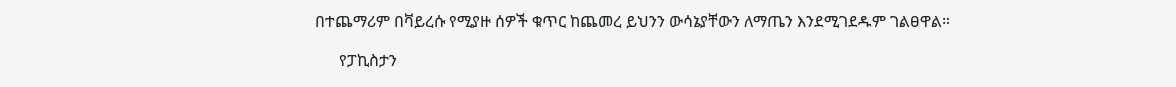በተጨማሪም በቫይረሱ የሚያዙ ሰዎች ቁጥር ከጨመረ ይህንን ውሳኔያቸውን ለማጤን እንደሚገደዱም ገልፀዋል።

      የፓኪስታን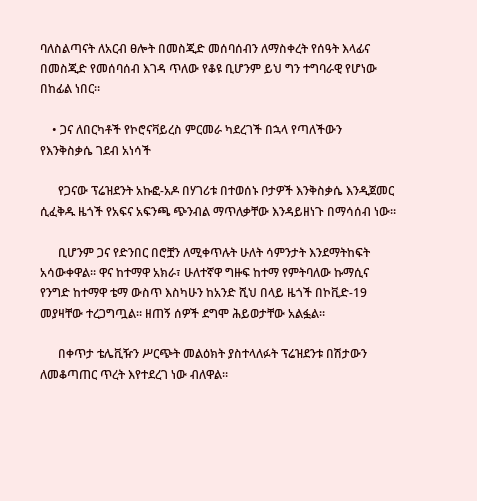ባለስልጣናት ለአርብ ፀሎት በመስጂድ መሰባሰብን ለማስቀረት የሰዓት እላፊና በመስጂድ የመሰባሰብ እገዳ ጥለው የቆዩ ቢሆንም ይህ ግን ተግባራዊ የሆነው በከፊል ነበር።

    • ጋና ለበርካቶች የኮሮናቫይረስ ምርመራ ካደረገች በኋላ የጣለችውን የእንቅስቃሴ ገደብ አነሳች

      የጋናው ፕሬዝደንት አኩፎ-አዶ በሃገሪቱ በተወሰኑ ቦታዎች እንቅስቃሴ እንዲጀመር ሲፈቅዱ ዜጎች የአፍና አፍንጫ ጭንብል ማጥለቃቸው እንዳይዘነጉ በማሳሰብ ነው።

      ቢሆንም ጋና የድንበር በሮቿን ለሚቀጥሉት ሁለት ሳምንታት እንደማትከፍት አሳውቀዋል። ዋና ከተማዋ አክራ፣ ሁለተኛዋ ግዙፍ ከተማ የምትባለው ኩማሲና የንግድ ከተማዋ ቴማ ውስጥ እስካሁን ከአንድ ሺህ በላይ ዜጎች በኮቪድ-19 መያዛቸው ተረጋግጧል። ዘጠኝ ሰዎች ደግሞ ሕይወታቸው አልፏል።

      በቀጥታ ቴሌቪዥን ሥርጭት መልዕክት ያስተላለፉት ፕሬዝደንቱ በሽታውን ለመቆጣጠር ጥረት እየተደረገ ነው ብለዋል።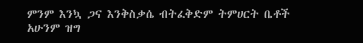ምንም እንኳ ጋና እንቅስቃሴ ብትፈቅድም ትምሀርት ቤቶች አሁንም ዝግ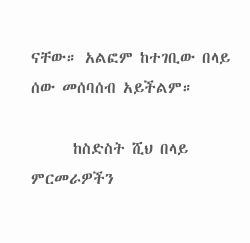ናቸው። አልፎም ከተገቢው በላይ ሰው መሰባሰብ አይችልም።

      ከስድስት ሺህ በላይ ምርመራዎችን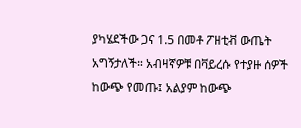ያካሄደችው ጋና 1.5 በመቶ ፖዘቲቭ ውጤት አግኝታለች። አብዛኛዎቹ በቫይረሱ የተያዙ ሰዎች ከውጭ የመጡ፤ አልያም ከውጭ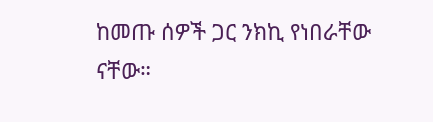ከመጡ ሰዎች ጋር ንክኪ የነበራቸው ናቸው።